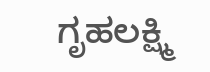ಗೃಹಲಕ್ಷ್ಮಿ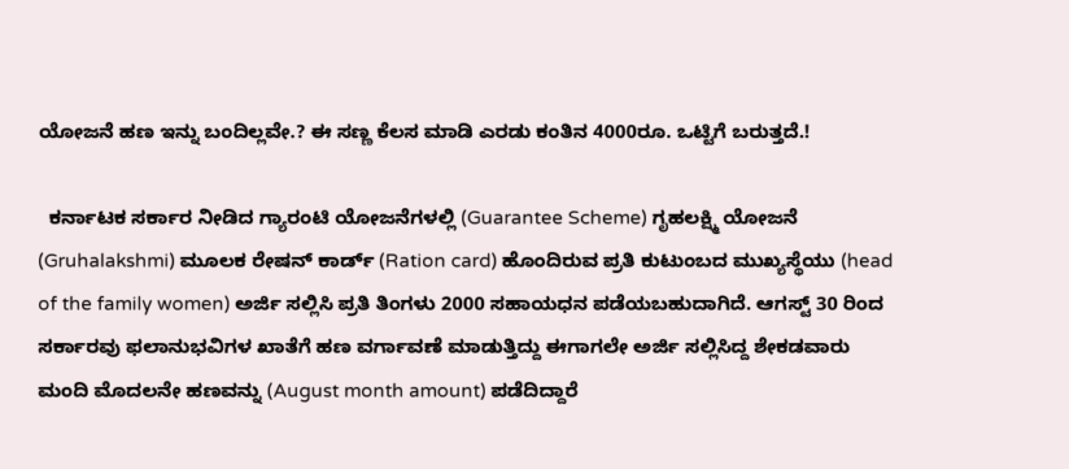ಯೋಜನೆ ಹಣ ಇನ್ನು ಬಂದಿಲ್ಲವೇ.? ಈ ಸಣ್ಣ ಕೆಲಸ ಮಾಡಿ ಎರಡು ಕಂತಿನ 4000ರೂ. ಒಟ್ಟಿಗೆ ಬರುತ್ತದೆ.!

  ಕರ್ನಾಟಕ ಸರ್ಕಾರ ನೀಡಿದ ಗ್ಯಾರಂಟಿ ಯೋಜನೆಗಳಲ್ಲಿ (Guarantee Scheme) ಗೃಹಲಕ್ಷ್ಮಿ ಯೋಜನೆ (Gruhalakshmi) ಮೂಲಕ ರೇಷನ್ ಕಾರ್ಡ್ (Ration card) ಹೊಂದಿರುವ ಪ್ರತಿ ಕುಟುಂಬದ ಮುಖ್ಯಸ್ಥೆಯು (head of the family women) ಅರ್ಜಿ ಸಲ್ಲಿಸಿ ಪ್ರತಿ ತಿಂಗಳು 2000 ಸಹಾಯಧನ ಪಡೆಯಬಹುದಾಗಿದೆ. ಆಗಸ್ಟ್ 30 ರಿಂದ ಸರ್ಕಾರವು ಫಲಾನುಭವಿಗಳ ಖಾತೆಗೆ ಹಣ ವರ್ಗಾವಣೆ ಮಾಡುತ್ತಿದ್ದು ಈಗಾಗಲೇ ಅರ್ಜಿ ಸಲ್ಲಿಸಿದ್ದ ಶೇಕಡವಾರು ಮಂದಿ ಮೊದಲನೇ ಹಣವನ್ನು (August month amount) ಪಡೆದಿದ್ದಾರೆ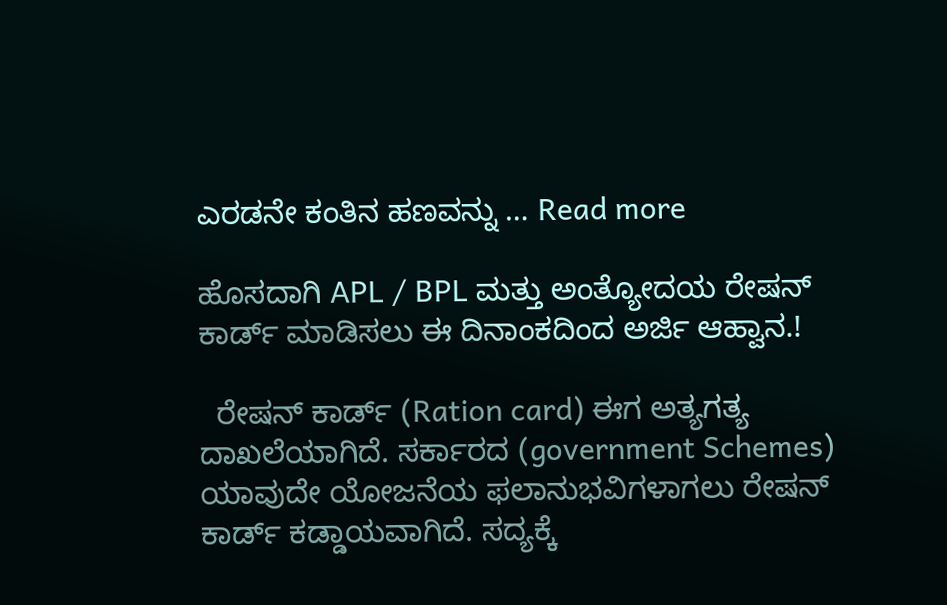ಎರಡನೇ ಕಂತಿನ ಹಣವನ್ನು … Read more

ಹೊಸದಾಗಿ APL / BPL ಮತ್ತು ಅಂತ್ಯೋದಯ ರೇಷನ್ ಕಾರ್ಡ್ ಮಾಡಿಸಲು ಈ ದಿನಾಂಕದಿಂದ ಅರ್ಜಿ ಆಹ್ವಾನ.!

  ರೇಷನ್ ಕಾರ್ಡ್ (Ration card) ಈಗ ಅತ್ಯಗತ್ಯ ದಾಖಲೆಯಾಗಿದೆ. ಸರ್ಕಾರದ (government Schemes) ಯಾವುದೇ ಯೋಜನೆಯ ಫಲಾನುಭವಿಗಳಾಗಲು ರೇಷನ್ ಕಾರ್ಡ್ ಕಡ್ಡಾಯವಾಗಿದೆ. ಸದ್ಯಕ್ಕೆ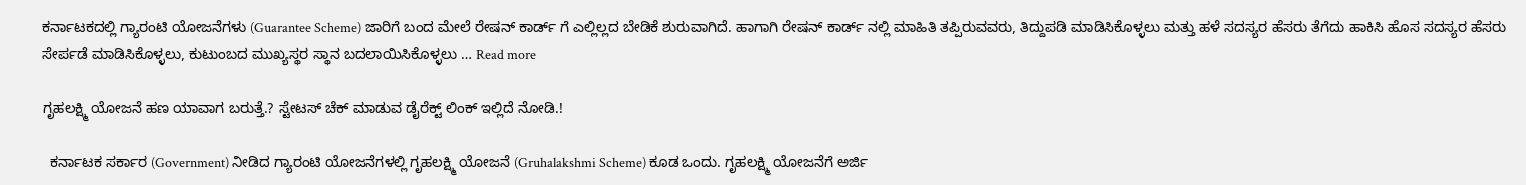ಕರ್ನಾಟಕದಲ್ಲಿ ಗ್ಯಾರಂಟಿ ಯೋಜನೆಗಳು (Guarantee Scheme) ಜಾರಿಗೆ ಬಂದ ಮೇಲೆ ರೇಷನ್ ಕಾರ್ಡ್ ಗೆ ಎಲ್ಲಿಲ್ಲದ ಬೇಡಿಕೆ ಶುರುವಾಗಿದೆ. ಹಾಗಾಗಿ ರೇಷನ್ ಕಾರ್ಡ್ ನಲ್ಲಿ ಮಾಹಿತಿ ತಪ್ಪಿರುವವರು, ತಿದ್ದುಪಡಿ ಮಾಡಿಸಿಕೊಳ್ಳಲು ಮತ್ತು ಹಳೆ ಸದಸ್ಯರ ಹೆಸರು ತೆಗೆದು ಹಾಕಿಸಿ ಹೊಸ ಸದಸ್ಯರ ಹೆಸರು ಸೇರ್ಪಡೆ ಮಾಡಿಸಿಕೊಳ್ಳಲು, ಕುಟುಂಬದ ಮುಖ್ಯಸ್ಥರ ಸ್ಥಾನ ಬದಲಾಯಿಸಿಕೊಳ್ಳಲು … Read more

ಗೃಹಲಕ್ಷ್ಮಿ ಯೋಜನೆ ಹಣ ಯಾವಾಗ ಬರುತ್ತೆ.? ಸ್ಟೇಟಸ್ ಚೆಕ್ ಮಾಡುವ ಡೈರೆಕ್ಟ್ ಲಿಂಕ್ ಇಲ್ಲಿದೆ ನೋಡಿ.!

  ಕರ್ನಾಟಕ ಸರ್ಕಾರ (Government) ನೀಡಿದ ಗ್ಯಾರಂಟಿ ಯೋಜನೆಗಳಲ್ಲಿ ಗೃಹಲಕ್ಷ್ಮಿ ಯೋಜನೆ (Gruhalakshmi Scheme) ಕೂಡ ಒಂದು. ಗೃಹಲಕ್ಷ್ಮಿ ಯೋಜನೆಗೆ ಅರ್ಜಿ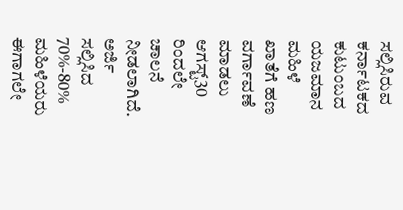ಸಲ್ಲಿಸಿರುವ ಕರ್ನಾಟಕದ ಕುಟುಂಬದ ಯಜಮಾನ ಮಹಿಳೆ ಖಾತೆಗೆ ಹಣ ವರ್ಗಾವಣೆ ಮಾಡಲು ಆಗಸ್ಟ್30 ರಿಂದಲೇ ಚಾಲನೆ ನೀಡಲಾಗಿದೆ. ಅರ್ಜಿ ಸಲ್ಲಿಸಿದ 70%-80% ಮಹಿಳೆಯರು ಈಗಾಗಲೇ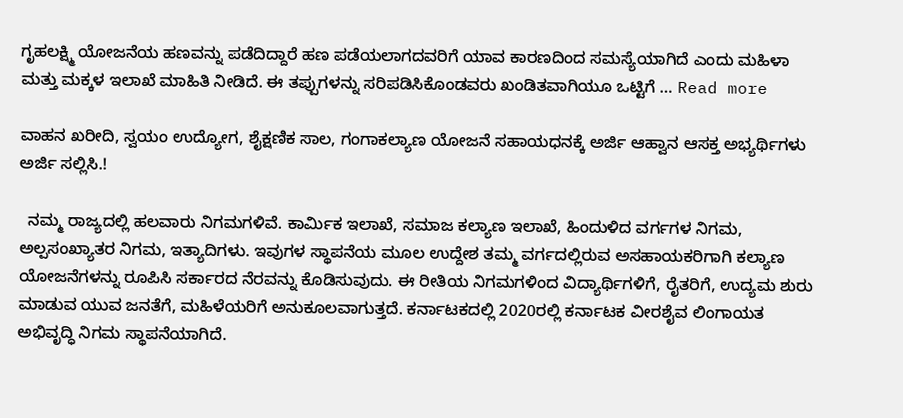ಗೃಹಲಕ್ಷ್ಮಿ ಯೋಜನೆಯ ಹಣವನ್ನು ಪಡೆದಿದ್ದಾರೆ ಹಣ ಪಡೆಯಲಾಗದವರಿಗೆ ಯಾವ ಕಾರಣದಿಂದ ಸಮಸ್ಯೆಯಾಗಿದೆ ಎಂದು ಮಹಿಳಾ ಮತ್ತು ಮಕ್ಕಳ ಇಲಾಖೆ ಮಾಹಿತಿ ನೀಡಿದೆ. ಈ ತಪ್ಪುಗಳನ್ನು ಸರಿಪಡಿಸಿಕೊಂಡವರು ಖಂಡಿತವಾಗಿಯೂ ಒಟ್ಟಿಗೆ … Read more

ವಾಹನ ಖರೀದಿ, ಸ್ವಯಂ ಉದ್ಯೋಗ, ಶೈಕ್ಷಣಿಕ ಸಾಲ, ಗಂಗಾಕಲ್ಯಾಣ ಯೋಜನೆ ಸಹಾಯಧನಕ್ಕೆ ಅರ್ಜಿ ಆಹ್ವಾನ ಆಸಕ್ತ ಅಭ್ಯರ್ಥಿಗಳು ಅರ್ಜಿ ಸಲ್ಲಿಸಿ.!

  ನಮ್ಮ ರಾಜ್ಯದಲ್ಲಿ ಹಲವಾರು ನಿಗಮಗಳಿವೆ. ಕಾರ್ಮಿಕ ಇಲಾಖೆ, ಸಮಾಜ ಕಲ್ಯಾಣ ಇಲಾಖೆ, ಹಿಂದುಳಿದ ವರ್ಗಗಳ ನಿಗಮ, ಅಲ್ಪಸಂಖ್ಯಾತರ ನಿಗಮ, ಇತ್ಯಾದಿಗಳು. ಇವುಗಳ ಸ್ಥಾಪನೆಯ ಮೂಲ ಉದ್ದೇಶ ತಮ್ಮ ವರ್ಗದಲ್ಲಿರುವ ಅಸಹಾಯಕರಿಗಾಗಿ ಕಲ್ಯಾಣ ಯೋಜನೆಗಳನ್ನು ರೂಪಿಸಿ ಸರ್ಕಾರದ ನೆರವನ್ನು ಕೊಡಿಸುವುದು. ಈ ರೀತಿಯ ನಿಗಮಗಳಿಂದ ವಿದ್ಯಾರ್ಥಿಗಳಿಗೆ, ರೈತರಿಗೆ, ಉದ್ಯಮ ಶುರು ಮಾಡುವ ಯುವ ಜನತೆಗೆ, ಮಹಿಳೆಯರಿಗೆ ಅನುಕೂಲವಾಗುತ್ತದೆ. ಕರ್ನಾಟಕದಲ್ಲಿ 2020ರಲ್ಲಿ ಕರ್ನಾಟಕ ವೀರಶೈವ ಲಿಂಗಾಯತ ಅಭಿವೃದ್ಧಿ ನಿಗಮ ಸ್ಥಾಪನೆಯಾಗಿದೆ.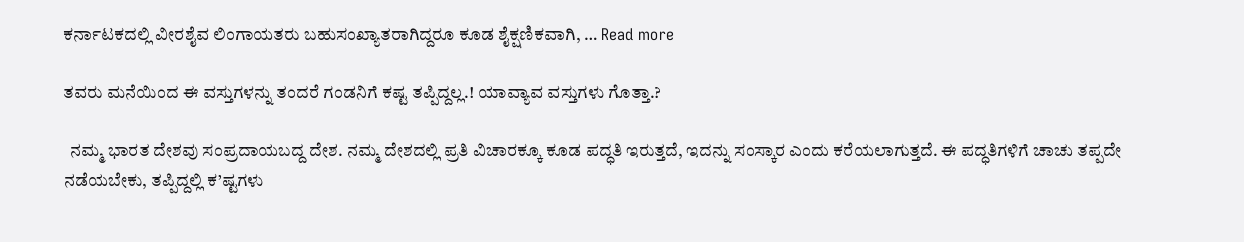ಕರ್ನಾಟಕದಲ್ಲಿ ವೀರಶೈವ ಲಿಂಗಾಯತರು ಬಹುಸಂಖ್ಯಾತರಾಗಿದ್ದರೂ ಕೂಡ ಶೈಕ್ಷಣಿಕವಾಗಿ, … Read more

ತವರು ಮನೆಯಿಂದ ಈ ವಸ್ತುಗಳನ್ನು ತಂದರೆ ಗಂಡನಿಗೆ ಕಷ್ಟ ತಪ್ಪಿದ್ದಲ್ಲ.! ಯಾವ್ಯಾವ ವಸ್ತುಗಳು ಗೊತ್ತಾ.?

  ನಮ್ಮ ಭಾರತ ದೇಶವು ಸಂಪ್ರದಾಯಬದ್ದ ದೇಶ. ನಮ್ಮ ದೇಶದಲ್ಲಿ ಪ್ರತಿ ವಿಚಾರಕ್ಕೂ ಕೂಡ ಪದ್ಧತಿ ಇರುತ್ತದೆ, ಇದನ್ನು ಸಂಸ್ಕಾರ ಎಂದು ಕರೆಯಲಾಗುತ್ತದೆ. ಈ ಪದ್ಧತಿಗಳಿಗೆ ಚಾಚು ತಪ್ಪದೇ ನಡೆಯಬೇಕು, ತಪ್ಪಿದ್ದಲ್ಲಿ ಕ’ಷ್ಟಗಳು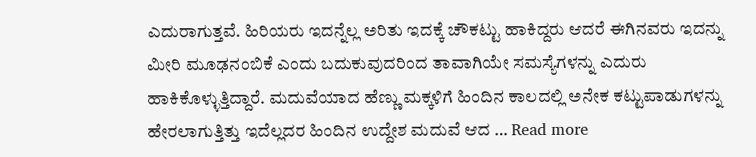ಎದುರಾಗುತ್ತವೆ. ಹಿರಿಯರು ಇದನ್ನೆಲ್ಲ ಅರಿತು ಇದಕ್ಕೆ ಚೌಕಟ್ಟು ಹಾಕಿದ್ದರು ಆದರೆ ಈಗಿನವರು ಇದನ್ನು ಮೀರಿ ಮೂಢನಂಬಿಕೆ ಎಂದು ಬದುಕುವುದರಿಂದ ತಾವಾಗಿಯೇ ಸಮಸ್ಯೆಗಳನ್ನು ಎದುರು ಹಾಕಿಕೊಳ್ಳುತ್ತಿದ್ದಾರೆ. ಮದುವೆಯಾದ ಹೆಣ್ಣು ಮಕ್ಕಳಿಗೆ ಹಿಂದಿನ ಕಾಲದಲ್ಲಿ ಅನೇಕ ಕಟ್ಟುಪಾಡುಗಳನ್ನು ಹೇರಲಾಗುತ್ತಿತ್ತು ಇದೆಲ್ಲದರ ಹಿಂದಿನ ಉದ್ದೇಶ ಮದುವೆ ಆದ … Read more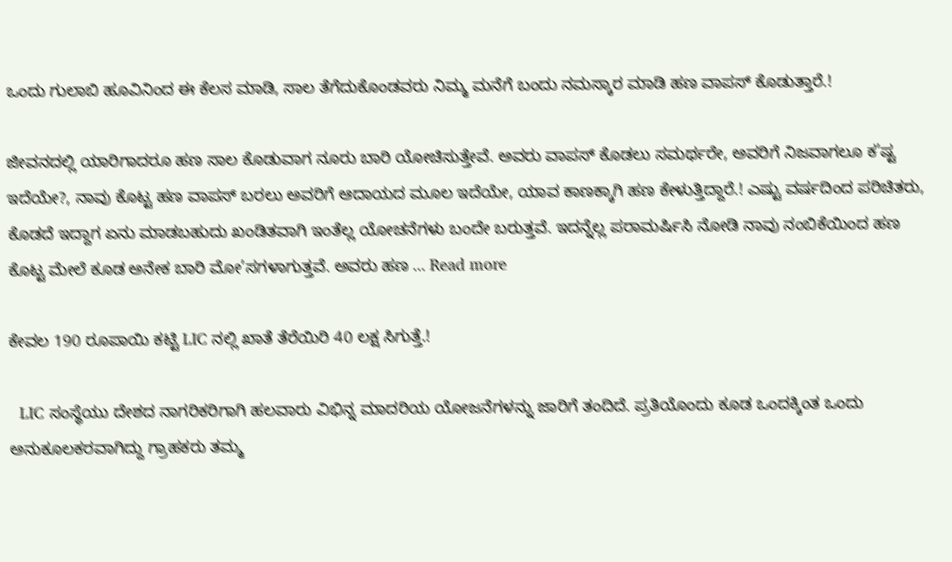ಒಂದು ಗುಲಾಬಿ ಹೂವಿನಿಂದ ಈ ಕೆಲಸ ಮಾಡಿ, ಸಾಲ ತೆಗೆದುಕೊಂಡವರು ನಿಮ್ಮ ಮನೆಗೆ ಬಂದು ನಮಸ್ಕಾರ ಮಾಡಿ ಹಣ ವಾಪಸ್ ಕೊಡುತ್ತಾರೆ.!

ಜೀವನದಲ್ಲಿ ಯಾರಿಗಾದರೂ ಹಣ ಸಾಲ ಕೊಡುವಾಗ ನೂರು ಬಾರಿ ಯೋಚಿಸುತ್ತೇವೆ. ಅವರು ವಾಪಸ್ ಕೊಡಲು ಸಮರ್ಥರೇ, ಅವರಿಗೆ ನಿಜವಾಗಲೂ ಕ’ಷ್ಟ ಇದೆಯೇ?, ನಾವು ಕೊಟ್ಟ ಹಣ ವಾಪಸ್ ಬರಲು ಅವರಿಗೆ ಆದಾಯದ ಮೂಲ ಇದೆಯೇ, ಯಾವ ಕಾಣಕ್ಕಾಗಿ ಹಣ ಕೇಳುತ್ತಿದ್ದಾರೆ.! ಎಷ್ಟು ವರ್ಷದಿಂದ ಪರಿಚಿತರು, ಕೊಡದೆ ಇದ್ದಾಗ ಏನು ಮಾಡಬಹುದು ಖಂಡಿತವಾಗಿ ಇಂತೆಲ್ಲ ಯೋಚನೆಗಳು ಬಂದೇ ಬರುತ್ತವೆ. ಇದನ್ನೆಲ್ಲ ಪರಾಮರ್ಷಿಸಿ ನೋಡಿ ನಾವು ನಂಬಿಕೆಯಿಂದ ಹಣ ಕೊಟ್ಟ ಮೇಲೆ ಕೂಡ ಅನೇಕ ಬಾರಿ ಮೋ’ಸಗಳಾಗುತ್ತವೆ. ಅವರು ಹಣ … Read more

ಕೇವಲ 190 ರೂಪಾಯಿ ಕಟ್ಟಿ LIC ನಲ್ಲಿ ಖಾತೆ ತೆರೆಯಿರಿ 40 ಲಕ್ಷ ಸಿಗುತ್ತೆ.!

  LIC ಸಂಸ್ಥೆಯು ದೇಶದ ನಾಗರಿಕರಿಗಾಗಿ ಹಲವಾರು ವಿಭಿನ್ನ ಮಾದರಿಯ ಯೋಜನೆಗಳನ್ನು ಜಾರಿಗೆ ತಂದಿದೆ. ಪ್ರತಿಯೊಂದು ಕೂಡ ಒಂದಕ್ಕಿಂತ ಒಂದು ಅನುಕೂಲಕರವಾಗಿದ್ದು ಗ್ರಾಹಕರು ತಮ್ಮ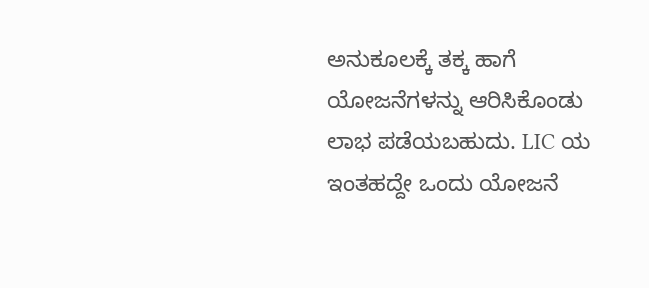ಅನುಕೂಲಕ್ಕೆ ತಕ್ಕ ಹಾಗೆ ಯೋಜನೆಗಳನ್ನು ಆರಿಸಿಕೊಂಡು ಲಾಭ ಪಡೆಯಬಹುದು. LIC ಯ ಇಂತಹದ್ದೇ ಒಂದು ಯೋಜನೆ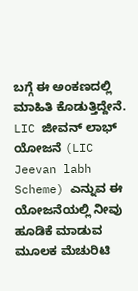ಬಗ್ಗೆ ಈ ಅಂಕಣದಲ್ಲಿ ಮಾಹಿತಿ ಕೊಡುತ್ತಿದ್ದೇನೆ. LIC ಜೀವನ್ ಲಾಭ್ ಯೋಜನೆ (LIC Jeevan labh Scheme) ಎನ್ನುವ ಈ ಯೋಜನೆಯಲ್ಲಿ ನೀವು ಹೂಡಿಕೆ ಮಾಡುವ ಮೂಲಕ ಮೆಚುರಿಟಿ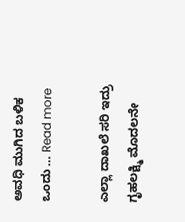ಅವಧಿ ಮುಗಿದ ಬಳಿಕ ಒಂದು … Read more

ಎಲ್ಲಾ ದಾಖಲೆ ಸರಿ ಇದ್ರು ಗೃಹಲಕ್ಷ್ಮಿ ಮೊದಲನೇ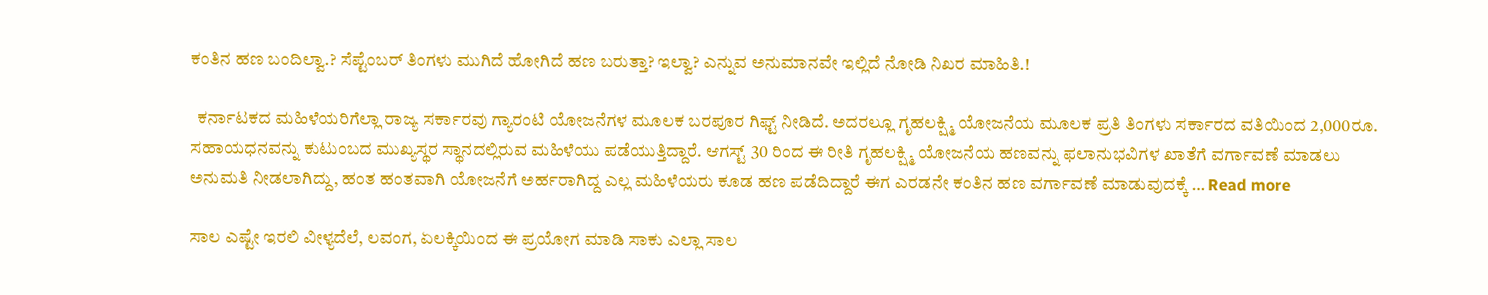ಕಂತಿನ ಹಣ ಬಂದಿಲ್ವಾ.? ಸೆಪ್ಟೆಂಬರ್ ತಿಂಗಳು ಮುಗಿದೆ ಹೋಗಿದೆ ಹಣ ಬರುತ್ತಾ? ಇಲ್ವಾ? ಎನ್ನುವ ಅನುಮಾನವೇ ಇಲ್ಲಿದೆ ನೋಡಿ ನಿಖರ ಮಾಹಿತಿ.!

  ಕರ್ನಾಟಕದ ಮಹಿಳೆಯರಿಗೆಲ್ಲಾ ರಾಜ್ಯ ಸರ್ಕಾರವು ಗ್ಯಾರಂಟಿ ಯೋಜನೆಗಳ ಮೂಲಕ ಬರಪೂರ ಗಿಫ್ಟ್ ನೀಡಿದೆ. ಅದರಲ್ಲೂ ಗೃಹಲಕ್ಷ್ಮಿ ಯೋಜನೆಯ ಮೂಲಕ ಪ್ರತಿ ತಿಂಗಳು ಸರ್ಕಾರದ ವತಿಯಿಂದ 2,000ರೂ. ಸಹಾಯಧನವನ್ನು ಕುಟುಂಬದ ಮುಖ್ಯಸ್ಥರ ಸ್ಥಾನದಲ್ಲಿರುವ ಮಹಿಳೆಯು ಪಡೆಯುತ್ತಿದ್ದಾರೆ. ಆಗಸ್ಟ್ 30 ರಿಂದ ಈ ರೀತಿ ಗೃಹಲಕ್ಷ್ಮಿ ಯೋಜನೆಯ ಹಣವನ್ನು ಫಲಾನುಭವಿಗಳ ಖಾತೆಗೆ ವರ್ಗಾವಣೆ ಮಾಡಲು ಅನುಮತಿ ನೀಡಲಾಗಿದ್ದು, ಹಂತ ಹಂತವಾಗಿ ಯೋಜನೆಗೆ ಅರ್ಹರಾಗಿದ್ದ ಎಲ್ಲ ಮಹಿಳೆಯರು ಕೂಡ ಹಣ ಪಡೆದಿದ್ದಾರೆ ಈಗ ಎರಡನೇ ಕಂತಿನ ಹಣ ವರ್ಗಾವಣೆ ಮಾಡುವುದಕ್ಕೆ … Read more

ಸಾಲ ಎಷ್ಟೇ ಇರಲಿ ವೀಳ್ಯದೆಲೆ, ಲವಂಗ, ಏಲಕ್ಕಿಯಿಂದ ಈ ಪ್ರಯೋಗ ಮಾಡಿ ಸಾಕು ಎಲ್ಲಾ ಸಾಲ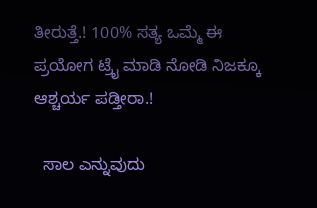ತೀರುತ್ತೆ.! 100% ಸತ್ಯ ಒಮ್ಮೆ ಈ ಪ್ರಯೋಗ ಟ್ರೈ ಮಾಡಿ ನೋಡಿ ನಿಜಕ್ಕೂ ಆಶ್ಚರ್ಯ ಪಡ್ತೀರಾ.!

  ಸಾಲ ಎನ್ನುವುದು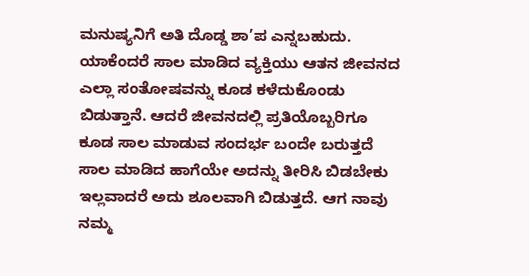ಮನುಷ್ಯನಿಗೆ ಅತಿ ದೊಡ್ಡ ಶಾ’ಪ ಎನ್ನಬಹುದು. ಯಾಕೆಂದರೆ ಸಾಲ ಮಾಡಿದ ವ್ಯಕ್ತಿಯು ಆತನ ಜೀವನದ ಎಲ್ಲಾ ಸಂತೋಷವನ್ನು ಕೂಡ ಕಳೆದುಕೊಂಡು ಬಿಡುತ್ತಾನೆ. ಆದರೆ ಜೀವನದಲ್ಲಿ ಪ್ರತಿಯೊಬ್ಬರಿಗೂ ಕೂಡ ಸಾಲ ಮಾಡುವ ಸಂದರ್ಭ ಬಂದೇ ಬರುತ್ತದೆ ಸಾಲ ಮಾಡಿದ ಹಾಗೆಯೇ ಅದನ್ನು ತೀರಿಸಿ ಬಿಡಬೇಕು ಇಲ್ಲವಾದರೆ ಅದು ಶೂಲವಾಗಿ ಬಿಡುತ್ತದೆ. ಆಗ ನಾವು ನಮ್ಮ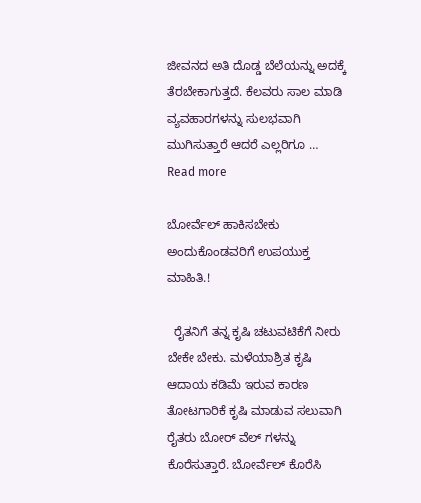ಜೀವನದ ಅತಿ ದೊಡ್ಡ ಬೆಲೆಯನ್ನು ಅದಕ್ಕೆ ತೆರಬೇಕಾಗುತ್ತದೆ. ಕೆಲವರು ಸಾಲ ಮಾಡಿ ವ್ಯವಹಾರಗಳನ್ನು ಸುಲಭವಾಗಿ ಮುಗಿಸುತ್ತಾರೆ ಆದರೆ ಎಲ್ಲರಿಗೂ … Read more

ಬೋರ್ವೆಲ್ ಹಾಕಿಸಬೇಕು ಅಂದುಕೊಂಡವರಿಗೆ ಉಪಯುಕ್ತ ಮಾಹಿತಿ.!

  ರೈತನಿಗೆ ತನ್ನ ಕೃಷಿ ಚಟುವಟಿಕೆಗೆ ನೀರು ಬೇಕೇ ಬೇಕು. ಮಳೆಯಾಶ್ರಿತ ಕೃಷಿ ಆದಾಯ ಕಡಿಮೆ ಇರುವ ಕಾರಣ ತೋಟಗಾರಿಕೆ ಕೃಷಿ ಮಾಡುವ ಸಲುವಾಗಿ ರೈತರು ಬೋರ್ ವೆಲ್ ಗಳನ್ನು ಕೊರೆಸುತ್ತಾರೆ. ಬೋರ್ವೆಲ್ ಕೊರೆಸಿ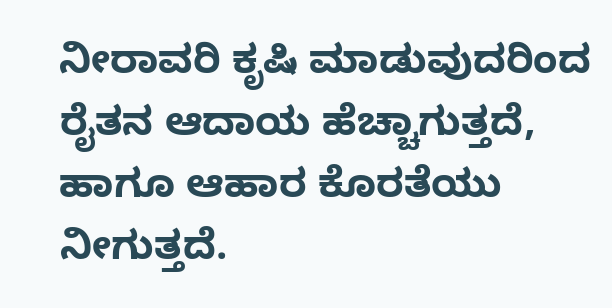ನೀರಾವರಿ ಕೃಷಿ ಮಾಡುವುದರಿಂದ ರೈತನ ಆದಾಯ ಹೆಚ್ಚಾಗುತ್ತದೆ, ಹಾಗೂ ಆಹಾರ ಕೊರತೆಯು ನೀಗುತ್ತದೆ.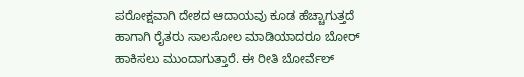ಪರೋಕ್ಷವಾಗಿ ದೇಶದ ಆದಾಯವು ಕೂಡ ಹೆಚ್ಚಾಗುತ್ತದೆ ಹಾಗಾಗಿ ರೈತರು ಸಾಲಸೋಲ ಮಾಡಿಯಾದರೂ ಬೋರ್ ಹಾಕಿಸಲು ಮುಂದಾಗುತ್ತಾರೆ. ಈ ರೀತಿ ಬೋರ್ವೆಲ್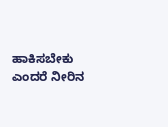ಹಾಕಿಸಬೇಕು ಎಂದರೆ ನೀರಿನ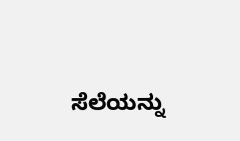ಸೆಲೆಯನ್ನು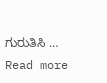ಗುರುತಿಸಿ … Read more